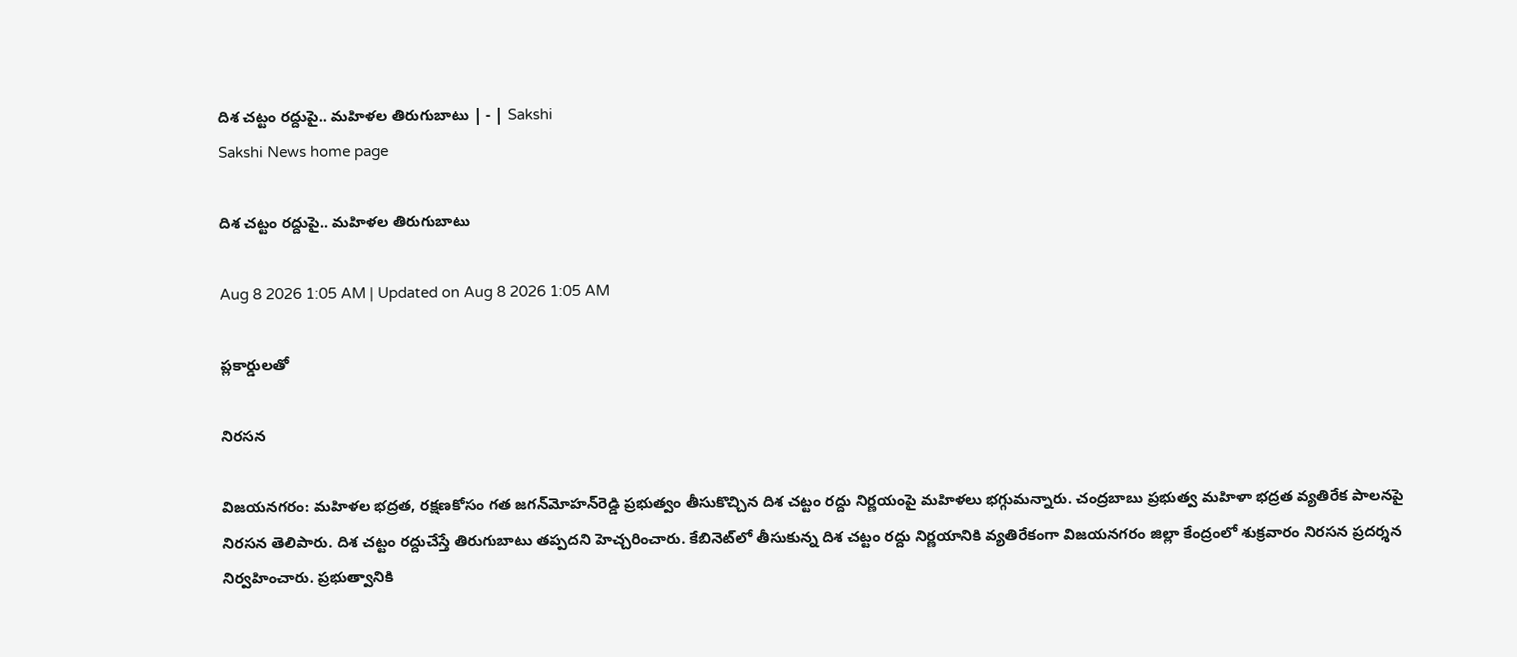దిశ చట్టం రద్దుపై.. మహిళల తిరుగుబాటు | - | Sakshi
Sakshi News home page

దిశ చట్టం రద్దుపై.. మహిళల తిరుగుబాటు

Aug 8 2026 1:05 AM | Updated on Aug 8 2026 1:05 AM

ప్లకార్డులతో

నిరసన

విజయనగరం: మహిళల భద్రత, రక్షణకోసం గత జగన్‌మోహన్‌రెడ్డి ప్రభుత్వం తీసుకొచ్చిన దిశ చట్టం రద్దు నిర్ణయంపై మహిళలు భగ్గుమన్నారు. చంద్రబాబు ప్రభుత్వ మహిళా భద్రత వ్యతిరేక పాలనపై నిరసన తెలిపారు. దిశ చట్టం రద్దుచేస్తే తిరుగుబాటు తప్పదని హెచ్చరించారు. కేబినెట్‌లో తీసుకున్న దిశ చట్టం రద్దు నిర్ణయానికి వ్యతిరేకంగా విజయనగరం జిల్లా కేంద్రంలో శుక్రవారం నిరసన ప్రదర్శన నిర్వహించారు. ప్రభుత్వానికి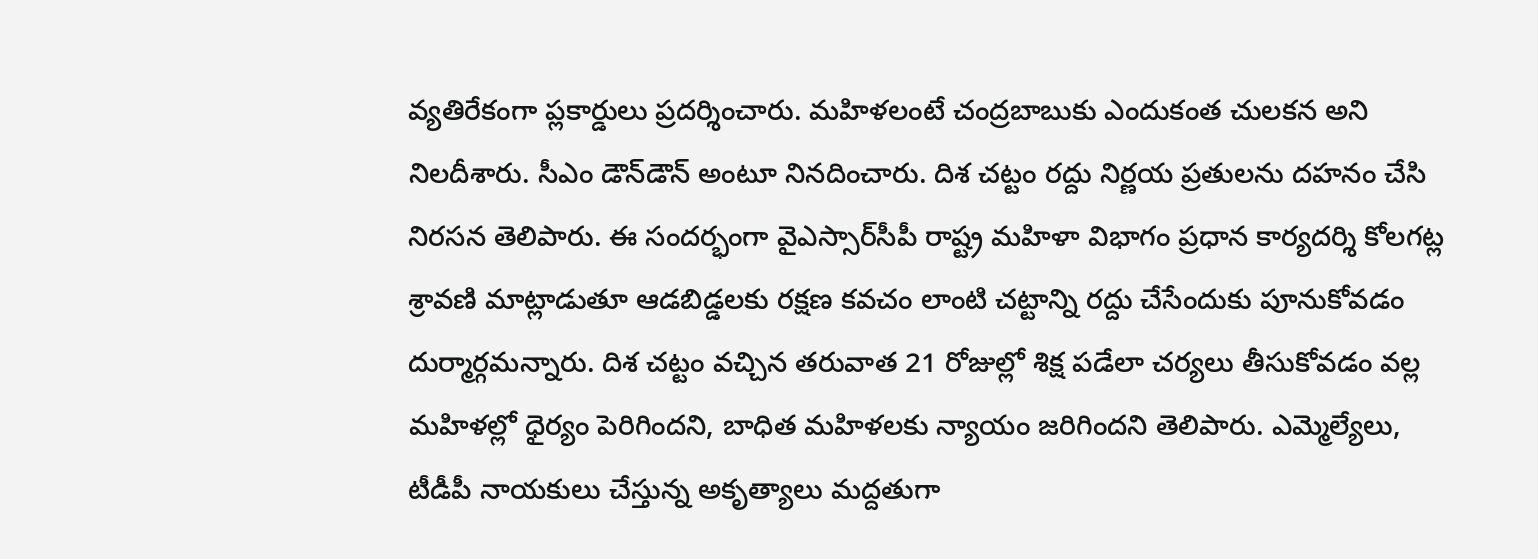వ్యతిరేకంగా ప్లకార్డులు ప్రదర్శించారు. మహిళలంటే చంద్రబాబుకు ఎందుకంత చులకన అని నిలదీశారు. సీఎం డౌన్‌డౌన్‌ అంటూ నినదించారు. దిశ చట్టం రద్దు నిర్ణయ ప్రతులను దహనం చేసి నిరసన తెలిపారు. ఈ సందర్భంగా వైఎస్సార్‌సీపీ రాష్ట్ర మహిళా విభాగం ప్రధాన కార్యదర్శి కోలగట్ల శ్రావణి మాట్లాడుతూ ఆడబిడ్డలకు రక్షణ కవచం లాంటి చట్టాన్ని రద్దు చేసేందుకు పూనుకోవడం దుర్మార్గమన్నారు. దిశ చట్టం వచ్చిన తరువాత 21 రోజుల్లో శిక్ష పడేలా చర్యలు తీసుకోవడం వల్ల మహిళల్లో ధైర్యం పెరిగిందని, బాధిత మహిళలకు న్యాయం జరిగిందని తెలిపారు. ఎమ్మెల్యేలు, టీడీపీ నాయకులు చేస్తున్న అకృత్యాలు మద్దతుగా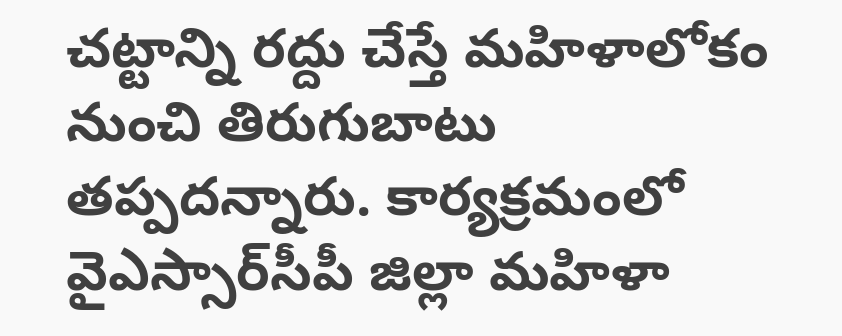చట్టాన్ని రద్దు చేస్తే మహిళాలోకం నుంచి తిరుగుబాటు తప్పదన్నారు. కార్యక్రమంలో వైఎస్సార్‌సీపీ జిల్లా మహిళా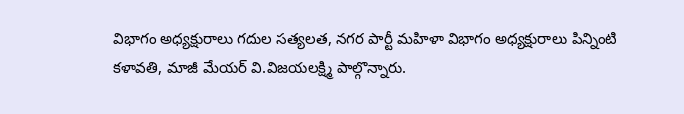విభాగం అధ్యక్షురాలు గదుల సత్యలత, నగర పార్టీ మహిళా విభాగం అధ్యక్షురాలు పిన్నింటి కళావతి, మాజీ మేయర్‌ వి.విజయలక్ష్మి పాల్గొన్నారు.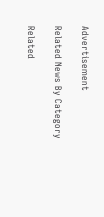Advertisement

Related News By Category

Related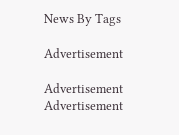News By Tags

Advertisement

Advertisement
Advertisement